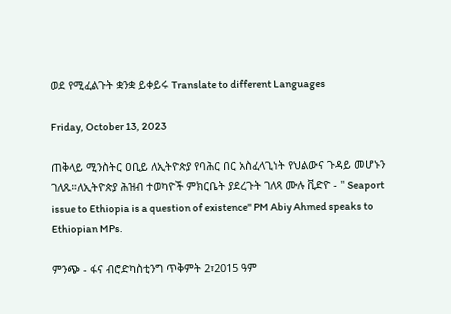ወደ የሚፈልጉት ቋንቋ ይቀይሩ Translate to different Languages

Friday, October 13, 2023

ጠቅላይ ሚንስትር ዐቢይ ለኢትዮጵያ የባሕር በር አስፈላጊነት የህልውና ጉዳይ መሆኑን ገለጹ።ለኢትዮጵያ ሕዝብ ተወካዮች ምክርቤት ያደረጉት ገለጻ ሙሉ ቪድዮ - '' Seaport issue to Ethiopia is a question of existence'' PM Abiy Ahmed speaks to Ethiopian MPs.

ምንጭ - ፋና ብሮድካስቲንግ ጥቅምት 2፣2015 ዓም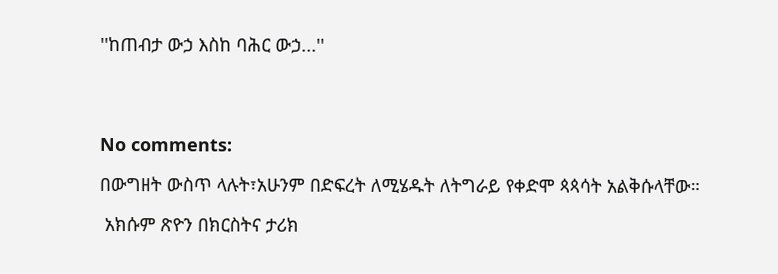''ከጠብታ ውኃ እስከ ባሕር ውኃ...''




No comments:

በውግዘት ውስጥ ላሉት፣አሁንም በድፍረት ለሚሄዱት ለትግራይ የቀድሞ ጳጳሳት አልቅሱላቸው።

 አክሱም ጽዮን በክርስትና ታሪክ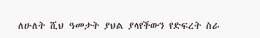ለሁለት ሺህ ዓመታት ያህል ያላየችውን የድፍረት ስራ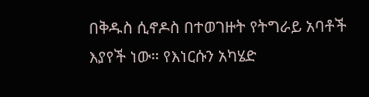በቅዱስ ሲኖዶስ በተወገዙት የትግራይ አባቶች እያየች ነው። የእነርሱን አካሄድ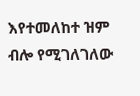እየተመለከተ ዝም ብሎ የሚገለገለው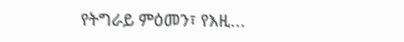የትግራይ ምዕመን፣ የእዚ...